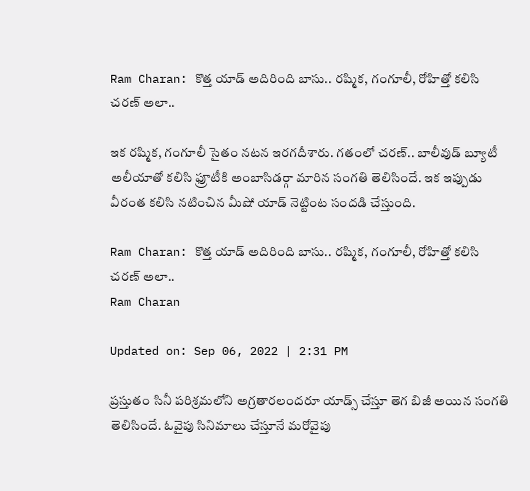Ram Charan: కొత్త యాడ్ అదిరింది బాసు.. రష్మిక, గంగూలీ, రోహిత్తో కలిసి చరణ్ అలా..

ఇక రష్మిక, గంగూలీ సైతం నటన ఇరగదీశారు. గతంలో చరణ్.. బాలీవుడ్ బ్యూటీ అలీయాతో కలిసి ఫ్రూటీకి అంబాసిడర్గా మారిన సంగతి తెలిసిందే. ఇక ఇప్పుడు వీరంత కలిసి నటించిన మీషో యాడ్ నెట్టింట సందడి చేస్తుంది.

Ram Charan: కొత్త యాడ్ అదిరింది బాసు.. రష్మిక, గంగూలీ, రోహిత్తో కలిసి చరణ్ అలా..
Ram Charan

Updated on: Sep 06, 2022 | 2:31 PM

ప్రస్తుతం సినీ పరిశ్రమలోని అగ్రతారలందరూ యాడ్స్ చేస్తూ తెగ బిజీ అయిన సంగతి తెలిసిందే. ఓవైపు సినిమాలు చేస్తూనే మరోవైపు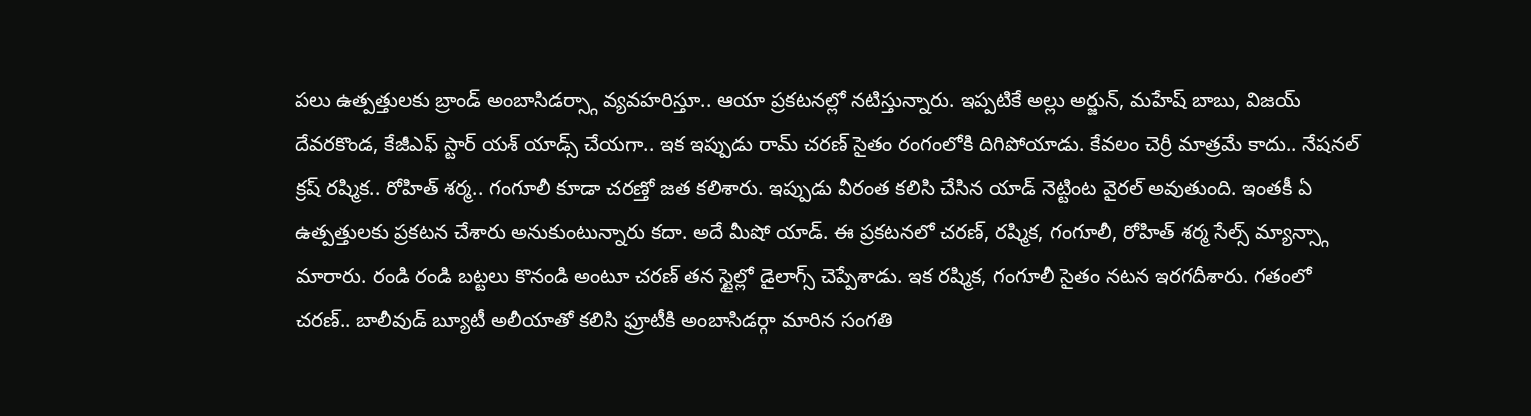పలు ఉత్పత్తులకు బ్రాండ్ అంబాసిడర్స్గా వ్యవహరిస్తూ.. ఆయా ప్రకటనల్లో నటిస్తున్నారు. ఇప్పటికే అల్లు అర్జున్, మహేష్ బాబు, విజయ్ దేవరకొండ, కేజీఎఫ్ స్టార్ యశ్ యాడ్స్ చేయగా.. ఇక ఇప్పుడు రామ్ చరణ్ సైతం రంగంలోకి దిగిపోయాడు. కేవలం చెర్రీ మాత్రమే కాదు.. నేషనల్ క్రష్ రష్మిక.. రోహిత్ శర్మ.. గంగూలీ కూడా చరణ్తో జత కలిశారు. ఇప్పుడు వీరంత కలిసి చేసిన యాడ్ నెట్టింట వైరల్ అవుతుంది. ఇంతకీ ఏ ఉత్పత్తులకు ప్రకటన చేశారు అనుకుంటున్నారు కదా. అదే మీషో యాడ్. ఈ ప్రకటనలో చరణ్, రష్మిక, గంగూలీ, రోహిత్ శర్మ సేల్స్ మ్యాన్స్గా మారారు. రండి రండి బట్టలు కొనండి అంటూ చరణ్ తన స్టైల్లో డైలాగ్స్ చెప్పేశాడు. ఇక రష్మిక, గంగూలీ సైతం నటన ఇరగదీశారు. గతంలో చరణ్.. బాలీవుడ్ బ్యూటీ అలీయాతో కలిసి ఫ్రూటీకి అంబాసిడర్గా మారిన సంగతి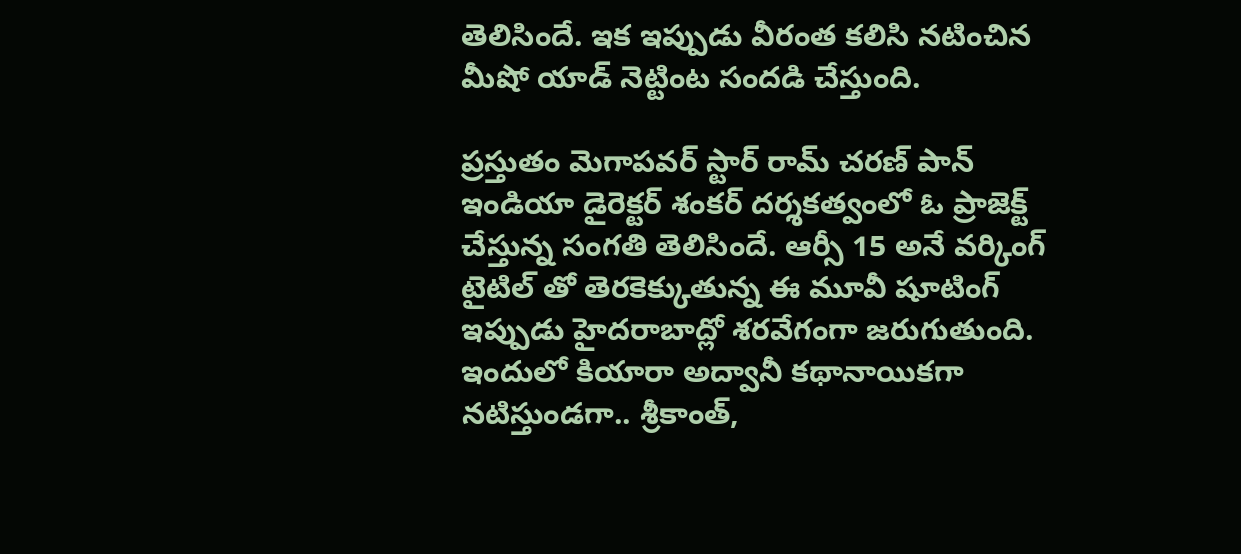తెలిసిందే. ఇక ఇప్పుడు వీరంత కలిసి నటించిన మీషో యాడ్ నెట్టింట సందడి చేస్తుంది.

ప్రస్తుతం మెగాపవర్ స్టార్ రామ్ చరణ్ పాన్ ఇండియా డైరెక్టర్ శంకర్ దర్శకత్వంలో ఓ ప్రాజెక్ట్ చేస్తున్న సంగతి తెలిసిందే. ఆర్సీ 15 అనే వర్కింగ్ టైటిల్ తో తెరకెక్కుతున్న ఈ మూవీ షూటింగ్ ఇప్పుడు హైదరాబాద్లో శరవేగంగా జరుగుతుంది. ఇందులో కియారా అద్వానీ కథానాయికగా నటిస్తుండగా.. శ్రీకాంత్,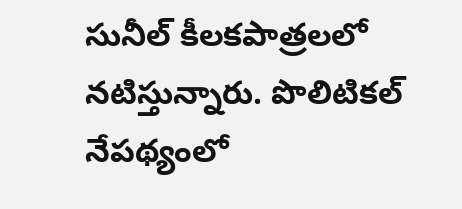సునీల్ కీలకపాత్రలలో నటిస్తున్నారు. పొలిటికల్ నేపథ్యంలో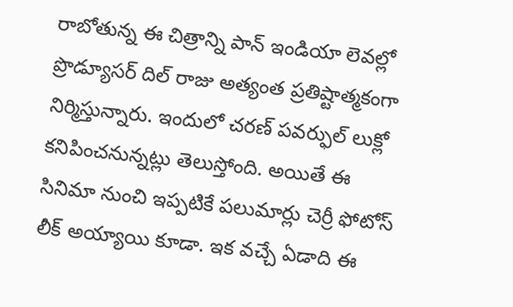రాబోతున్న ఈ చిత్రాన్ని పాన్ ఇండియా లెవల్లో ప్రొడ్యూసర్ దిల్ రాజు అత్యంత ప్రతిష్టాత్మకంగా నిర్మిస్తున్నారు. ఇందులో చరణ్ పవర్ఫుల్ లుక్లో కనిపించనున్నట్లు తెలుస్తోంది. అయితే ఈ సినిమా నుంచి ఇప్పటికే పలుమార్లు చెర్రీ ఫోటోస్ లీక్ అయ్యాయి కూడా. ఇక వచ్చే ఏడాది ఈ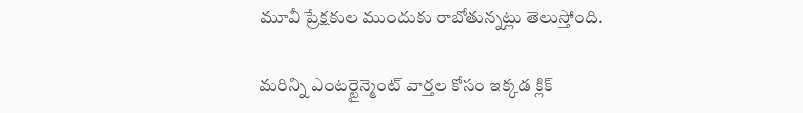మూవీ ప్రేక్షకుల ముందుకు రాబోతున్నట్లు తెలుస్తోంది.

మరిన్ని ఎంటర్టైన్మెంట్ వార్తల కోసం ఇక్కడ క్లిక్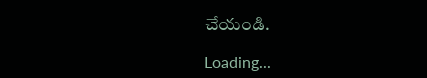చేయండి.

Loading...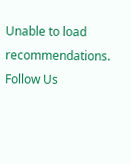Unable to load recommendations.
Follow Us